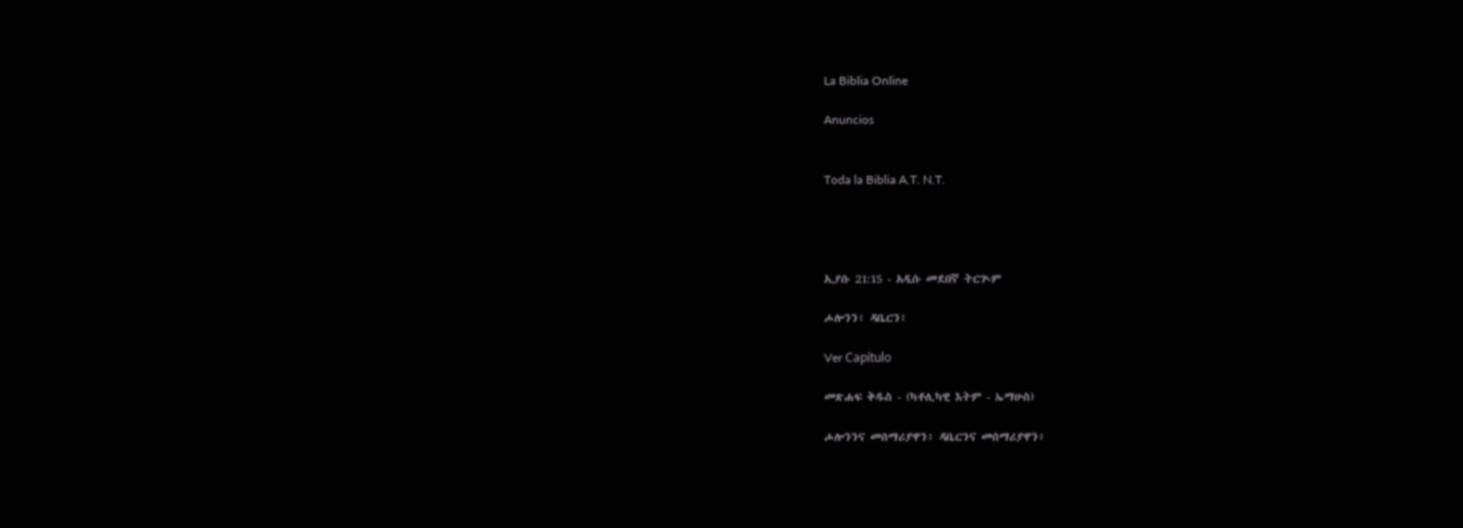La Biblia Online

Anuncios


Toda la Biblia A.T. N.T.




ኢያሱ 21:15 - አዲሱ መደበኛ ትርጒም

ሖሎንን፣ ዳቤርን፣

Ver Capítulo

መጽሐፍ ቅዱስ - (ካቶሊካዊ እትም - ኤማሁስ)

ሖሎንንና መሰማሪያዋን፥ ዳቤርንና መሰማሪያዋን፥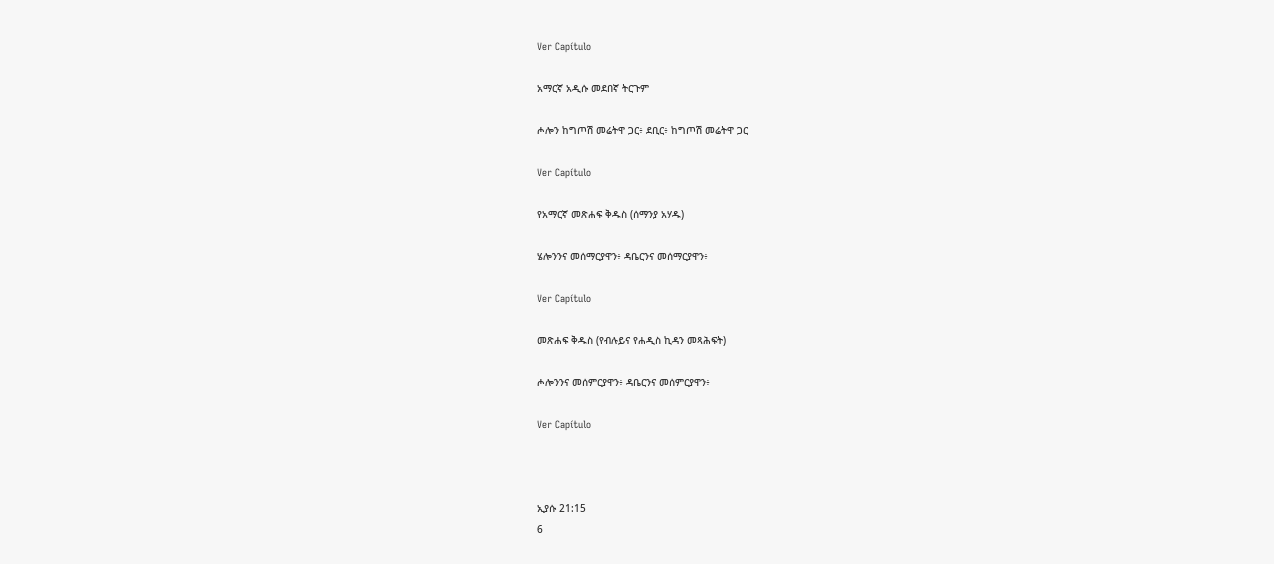Ver Capítulo

አማርኛ አዲሱ መደበኛ ትርጉም

ሖሎን ከግጦሽ መሬትዋ ጋር፥ ደቢር፥ ከግጦሽ መሬትዋ ጋር

Ver Capítulo

የአማርኛ መጽሐፍ ቅዱስ (ሰማንያ አሃዱ)

ሄሎንንና መሰማርያዋን፥ ዳቤርንና መሰማርያዋን፥

Ver Capítulo

መጽሐፍ ቅዱስ (የብሉይና የሐዲስ ኪዳን መጻሕፍት)

ሖሎንንና መሰምርያዋን፥ ዳቤርንና መሰምርያዋን፥

Ver Capítulo



ኢያሱ 21:15
6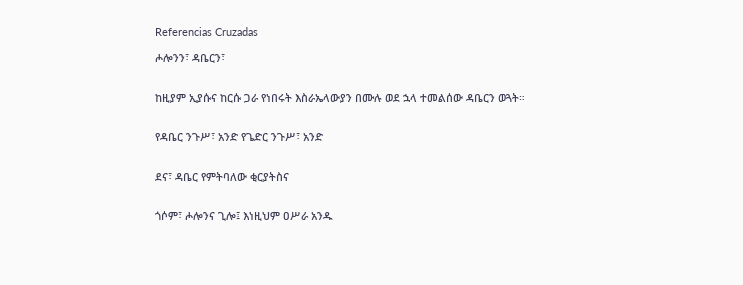Referencias Cruzadas

ሖሎንን፣ ዳቤርን፣


ከዚያም ኢያሱና ከርሱ ጋራ የነበሩት እስራኤላውያን በሙሉ ወደ ኋላ ተመልሰው ዳቤርን ወጓት።


የዳቤር ንጉሥ፣ አንድ የጌድር ንጉሥ፣ አንድ


ደና፣ ዳቤር የምትባለው ቂርያትስና


ጎሶም፣ ሖሎንና ጊሎ፤ እነዚህም ዐሥራ አንዱ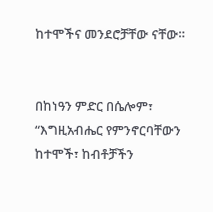ከተሞችና መንደሮቻቸው ናቸው።


በከነዓን ምድር በሴሎም፣ “እግዚአብሔር የምንኖርባቸውን ከተሞች፣ ከብቶቻችን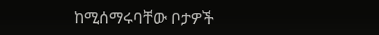ከሚሰማሩባቸው ቦታዎች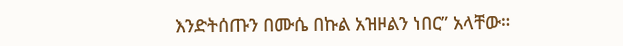እንድትሰጡን በሙሴ በኩል አዝዞልን ነበር” አላቸው።